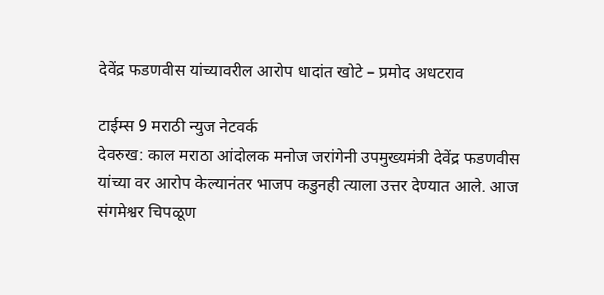देवेंद्र फडणवीस यांच्यावरील आरोप धादांत खोटे – प्रमोद अधटराव

टाईम्स 9 मराठी न्युज नेटवर्क
देवरुख: काल मराठा आंदोलक मनोज जरांगेनी उपमुख्यमंत्री देवेंद्र फडणवीस यांच्या वर आरोप केल्यानंतर भाजप कडुनही त्याला उत्तर देण्यात आले. आज संगमेश्वर चिपळूण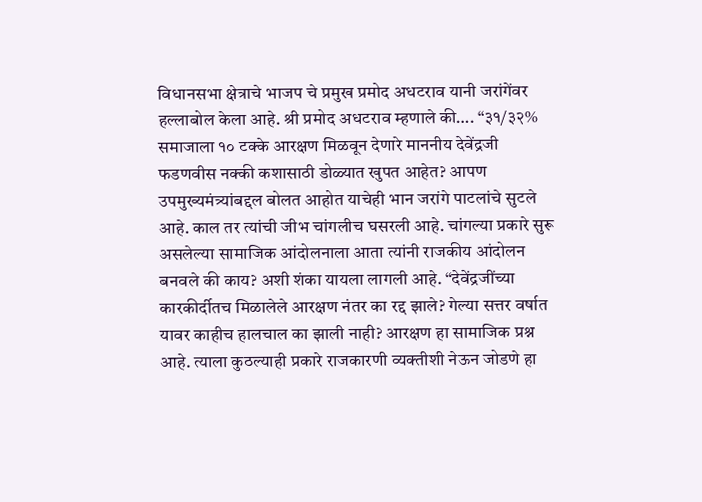विधानसभा क्षेत्राचे भाजप चे प्रमुख प्रमोद अधटराव यानी जरांगेंवर हल्लाबोल केला आहे. श्री प्रमोद अधटराव म्हणाले की…. “३१/३२% समाजाला १० टक्के आरक्षण मिळवून देणारे माननीय देवेंद्रजी फडणवीस नक्की कशासाठी डोळ्यात खुपत आहेत? आपण उपमुख्यमंत्र्यांबद्दल बोलत आहोत याचेही भान जरांगे पाटलांचे सुटले आहे. काल तर त्यांची जीभ चांगलीच घसरली आहे. चांगल्या प्रकारे सुरू असलेल्या सामाजिक आंदोलनाला आता त्यांनी राजकीय आंदोलन बनवले की काय? अशी शंका यायला लागली आहे. “देवेंद्रजींच्या कारकीर्दीतच मिळालेले आरक्षण नंतर का रद्द झाले? गेल्या सत्तर वर्षात यावर काहीच हालचाल का झाली नाही? आरक्षण हा सामाजिक प्रश्न आहे. त्याला कुठल्याही प्रकारे राजकारणी व्यक्तीशी नेऊन जोडणे हा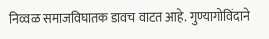निव्वळ समाजविघातक डावच वाटत आहे. गुण्यागोविंदाने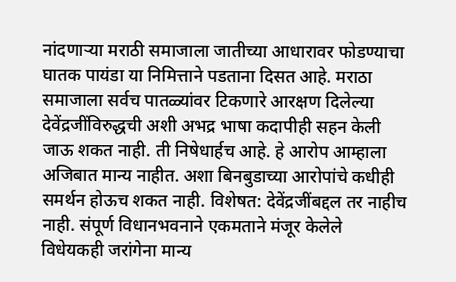नांदणाऱ्या मराठी समाजाला जातीच्या आधारावर फोडण्याचा घातक पायंडा या निमित्ताने पडताना दिसत आहे. मराठा समाजाला सर्वच पातळ्यांवर टिकणारे आरक्षण दिलेल्या देवेंद्रजींविरुद्धची अशी अभद्र भाषा कदापीही सहन केली जाऊ शकत नाही. ती निषेधार्हच आहे. हे आरोप आम्हाला अजिबात मान्य नाहीत. अशा बिनबुडाच्या आरोपांचे कधीही समर्थन होऊच शकत नाही. विशेषत: देवेंद्रजींबद्दल तर नाहीच नाही. संपूर्ण विधानभवनाने एकमताने मंजूर केलेले विधेयकही जरांगेना मान्य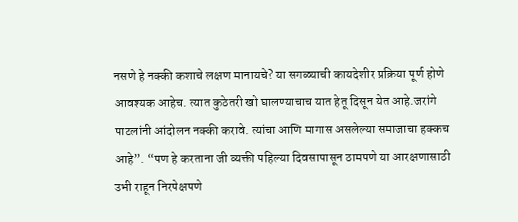नसणे हे नक्की कशाचे लक्षण मानायचे? या सगळ्याची कायदेशीर प्रक्रिया पूर्ण होणे आवश्यक आहेच. त्यात कुठेतरी खो घालण्याचाच यात हेतू दिसून येत आहे.जरांगे पाटलांनी आंदोलन नक्की करावे. त्यांचा आणि मागास असलेल्या समाजाचा हक्कच आहे”. “पण हे करताना जी व्यक्ती पहिल्या दिवसापासून ठामपणे या आरक्षणासाठी उभी राहून निरपेक्षपणे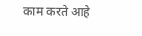काम करते आहे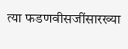त्या फडणवीसजींसारख्या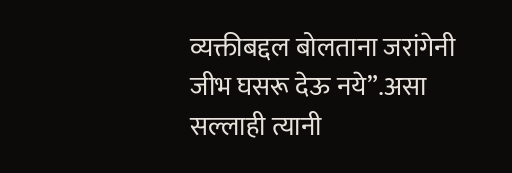व्यक्तीबद्दल बोलताना जरांगेनी जीभ घसरू देऊ नये”.असा सल्लाही त्यानी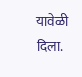यावेळी दिला.